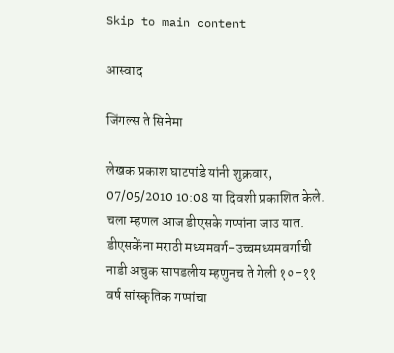Skip to main content

आस्वाद

जिंगल्स ते सिनेमा

लेखक प्रकाश घाटपांडे यांनी शुक्रवार, 07/05/2010 10:08 या दिवशी प्रकाशित केले.
चला म्हणल आज डीएसके गप्पांना जाउ यात. डीएसकेंना मराठी मध्यमवर्ग-उच्चमध्यमवर्गाची नाडी अचुक सापडलीय म्हणुनच ते गेली १०-११ वर्ष सांस्कृतिक गप्पांचा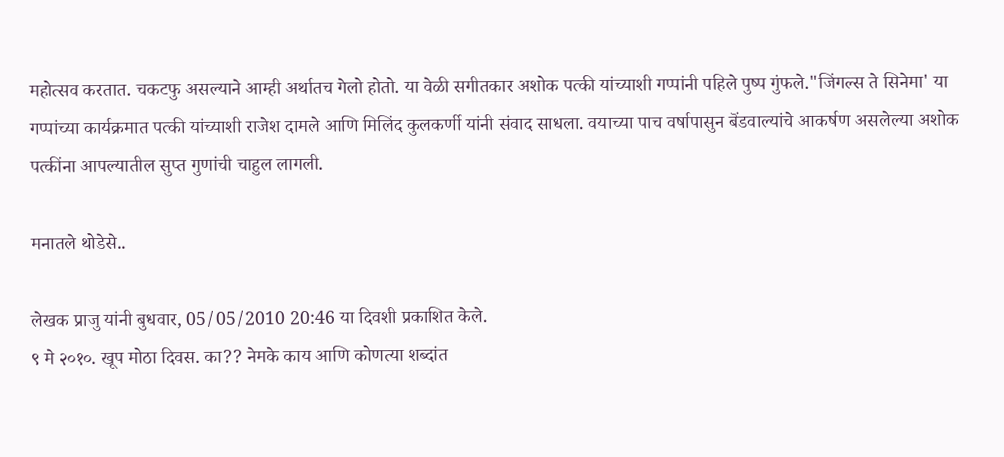महोत्सव करतात. चकटफु असल्याने आम्ही अर्थातच गेलो होतो. या वेळी सगीतकार अशोक पत्की यांच्याशी गप्पांनी पहिले पुष्प गुंफले."जिंगल्स ते सिनेमा' या गप्पांच्या कार्यक्रमात पत्की यांच्याशी राजेश दामले आणि मिलिंद कुलकर्णी यांनी संवाद साधला. वयाच्या पाच वर्षापासुन बॆंडवाल्यांचे आकर्षण असलेल्या अशोक पत्कींना आपल्यातील सुप्त गुणांची चाहुल लागली.

मनातले थोडेसे..

लेखक प्राजु यांनी बुधवार, 05/05/2010 20:46 या दिवशी प्रकाशित केले.
९ मे २०१०. खूप मोठा दिवस. का?? नेमके काय आणि कोणत्या शब्दांत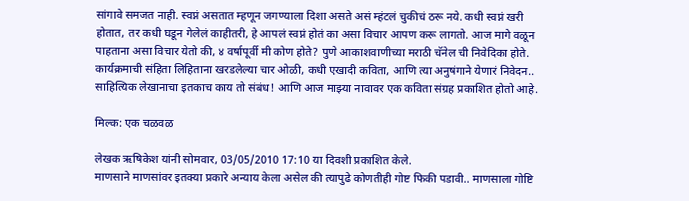सांगावे समजत नाही. स्वप्नं असतात म्हणून जगण्याला दिशा असते असं म्हंटलं चुकीचं ठरू नये. कधी स्वप्नं खरी होतात, तर कधी घडून गेलेलं काहीतरी, हे आपलं स्वप्नं होतं का असा विचार आपण करू लागतो. आज मागे वळून पाहताना असा विचार येतो की, ४ वर्षापूर्वी मी कोण होते? पुणे आकाशवाणीच्या मराठी चॅनेल ची निवेदिका होते. कार्यक्रमाची संहिता लिहिताना खरडलेल्या चार ओळी, कधी एखादी कविता, आणि त्या अनुषंगाने येणारं निवेदन.. साहित्यिक लेखानाचा इतकाच काय तो संबंध! आणि आज माझ्या नावावर एक कविता संग्रह प्रकाशित होतो आहे.

मिल्क: एक चळवळ

लेखक ऋषिकेश यांनी सोमवार, 03/05/2010 17:10 या दिवशी प्रकाशित केले.
माणसाने माणसांवर इतक्या प्रकारे अन्याय केला असेल की त्यापुढे कोणतीही गोष्ट फिकी पडावी.. माणसाला गोष्टि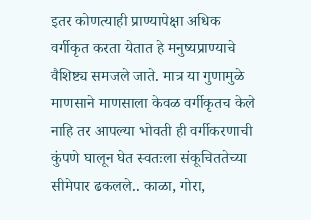इतर कोणत्याही प्राण्यापेक्षा अधिक वर्गीकृत करता येतात हे मनुष्यप्राण्याचे वैशिष्ट्य समजले जाते. मात्र या गुणामुळे माणसाने माणसाला केवळ वर्गीकृतच केले नाहि तर आपल्या भोवती ही वर्गीकरणाची कुंपणे घालून घेत स्वतःला संकूचिततेच्या सीमेपार ढकलले.. काळा, गोरा,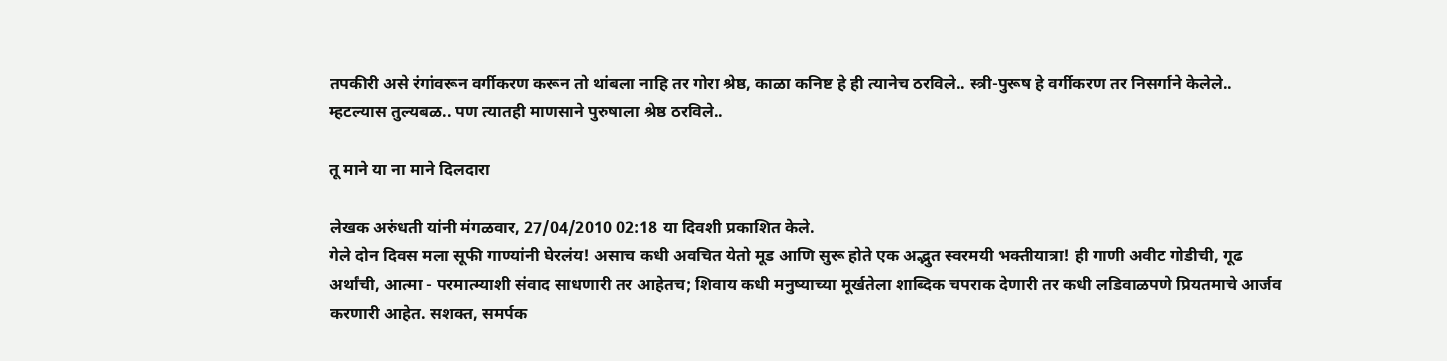तपकीरी असे रंगांवरून वर्गीकरण करून तो थांबला नाहि तर गोरा श्रेष्ठ, काळा कनिष्ट हे ही त्यानेच ठरविले.. स्त्री-पुरूष हे वर्गीकरण तर निसर्गाने केलेले.. म्हटल्यास तुल्यबळ.. पण त्यातही माणसाने पुरुषाला श्रेष्ठ ठरविले..

तू माने या ना माने दिलदारा

लेखक अरुंधती यांनी मंगळवार, 27/04/2010 02:18 या दिवशी प्रकाशित केले.
गेले दोन दिवस मला सूफी गाण्यांनी घेरलंय! असाच कधी अवचित येतो मूड आणि सुरू होते एक अद्भुत स्वरमयी भक्तीयात्रा! ही गाणी अवीट गोडीची, गूढ अर्थांची, आत्मा - परमात्म्याशी संवाद साधणारी तर आहेतच; शिवाय कधी मनुष्याच्या मूर्खतेला शाब्दिक चपराक देणारी तर कधी लडिवाळपणे प्रियतमाचे आर्जव करणारी आहेत. सशक्त, समर्पक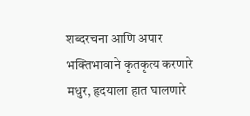शब्दरचना आणि अपार भक्तिभावाने कृतकृत्य करणारे मधुर, हृदयाला हात घालणारे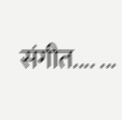संगीत.... ...